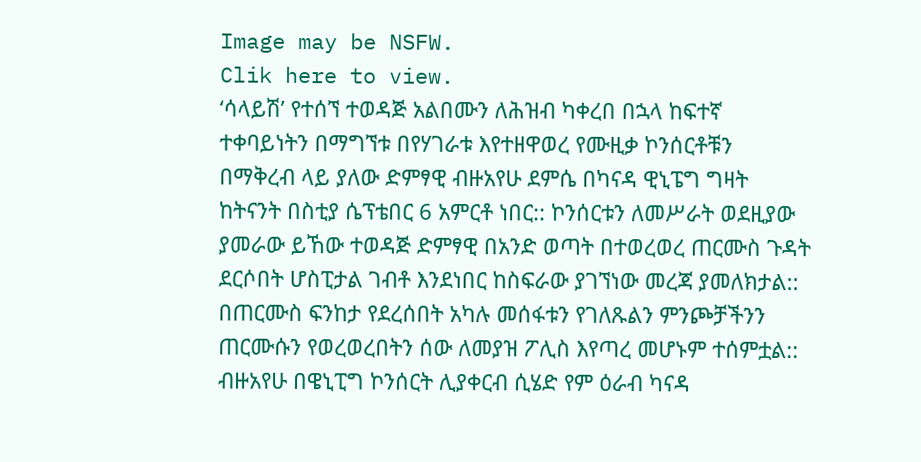Image may be NSFW.
Clik here to view.
‘ሳላይሽ’ የተሰኘ ተወዳጅ አልበሙን ለሕዝብ ካቀረበ በኋላ ከፍተኛ ተቀባይነትን በማግኘቱ በየሃገራቱ እየተዘዋወረ የሙዚቃ ኮንሰርቶቹን በማቅረብ ላይ ያለው ድምፃዊ ብዙአየሁ ደምሴ በካናዳ ዊኒፔግ ግዛት ከትናንት በስቲያ ሴፕቴበር 6 አምርቶ ነበር:: ኮንሰርቱን ለመሥራት ወደዚያው ያመራው ይኸው ተወዳጅ ድምፃዊ በአንድ ወጣት በተወረወረ ጠርሙስ ጉዳት ደርሶበት ሆስፒታል ገብቶ እንደነበር ከስፍራው ያገኘነው መረጃ ያመለክታል::
በጠርሙስ ፍንከታ የደረሰበት አካሉ መሰፋቱን የገለጹልን ምንጮቻችንን ጠርሙሱን የወረወረበትን ሰው ለመያዝ ፖሊስ እየጣረ መሆኑም ተሰምቷል::
ብዙአየሁ በዌኒፒግ ኮንሰርት ሊያቀርብ ሲሄድ የም ዕራብ ካናዳ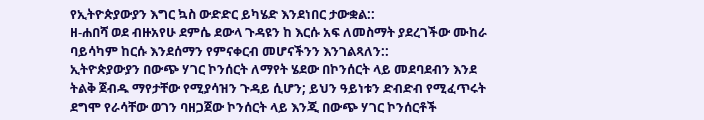የኢትዮጵያውያን እግር ኳስ ውድድር ይካሄድ እንደነበር ታውቋል::
ዘ-ሐበሻ ወደ ብዙአየሁ ደምሴ ደውላ ጉዳዩን ከ እርሱ አፍ ለመስማት ያደረገችው ሙከራ ባይሳካም ከርሱ እንደሰማን የምናቀርብ መሆናችንን እንገልጻለን::
ኢትዮጵያውያን በውጭ ሃገር ኮንሰርት ለማየት ሄደው በኮንሰርት ላይ መደባደብን እንደ ትልቅ ጀብዱ ማየታቸው የሚያሳዝን ጉዳይ ሲሆን; ይህን ዓይነቱን ድብድብ የሚፈጥሩት ደግሞ የራሳቸው ወገን ባዘጋጀው ኮንሰርት ላይ እንጂ በውጭ ሃገር ኮንሰርቶች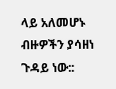ላይ አለመሆኑ ብዙዎችን ያሳዘነ ጉዳይ ነው::